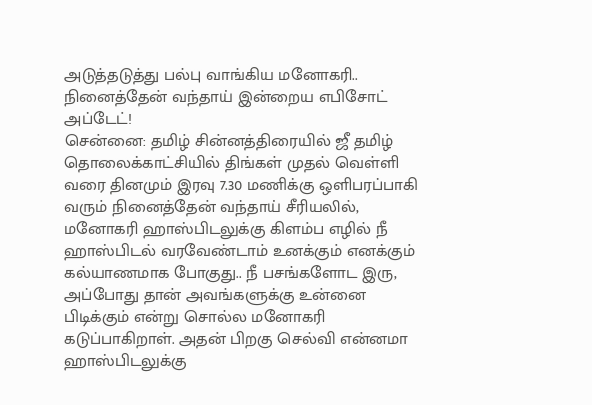அடுத்தடுத்து பல்பு வாங்கிய மனோகரி.. நினைத்தேன் வந்தாய் இன்றைய எபிசோட் அப்டேட்!
சென்னை: தமிழ் சின்னத்திரையில் ஜீ தமிழ் தொலைக்காட்சியில் திங்கள் முதல் வெள்ளி வரை தினமும் இரவு 7.30 மணிக்கு ஒளிபரப்பாகி வரும் நினைத்தேன் வந்தாய் சீரியலில், மனோகரி ஹாஸ்பிடலுக்கு கிளம்ப எழில் நீ ஹாஸ்பிடல் வரவேண்டாம் உனக்கும் எனக்கும் கல்யாணமாக போகுது.. நீ பசங்களோட இரு, அப்போது தான் அவங்களுக்கு உன்னை பிடிக்கும் என்று சொல்ல மனோகரி கடுப்பாகிறாள். அதன் பிறகு செல்வி என்னமா ஹாஸ்பிடலுக்கு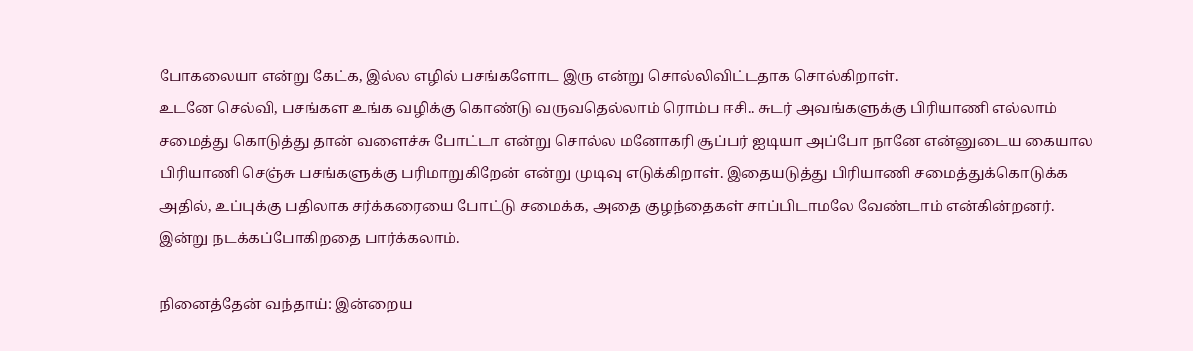போகலையா என்று கேட்க, இல்ல எழில் பசங்களோட இரு என்று சொல்லிவிட்டதாக சொல்கிறாள்.
உடனே செல்வி, பசங்கள உங்க வழிக்கு கொண்டு வருவதெல்லாம் ரொம்ப ஈசி.. சுடர் அவங்களுக்கு பிரியாணி எல்லாம் சமைத்து கொடுத்து தான் வளைச்சு போட்டா என்று சொல்ல மனோகரி சூப்பர் ஐடியா அப்போ நானே என்னுடைய கையால பிரியாணி செஞ்சு பசங்களுக்கு பரிமாறுகிறேன் என்று முடிவு எடுக்கிறாள். இதையடுத்து பிரியாணி சமைத்துக்கொடுக்க அதில், உப்புக்கு பதிலாக சர்க்கரையை போட்டு சமைக்க, அதை குழந்தைகள் சாப்பிடாமலே வேண்டாம் என்கின்றனர். இன்று நடக்கப்போகிறதை பார்க்கலாம்.

நினைத்தேன் வந்தாய்: இன்றைய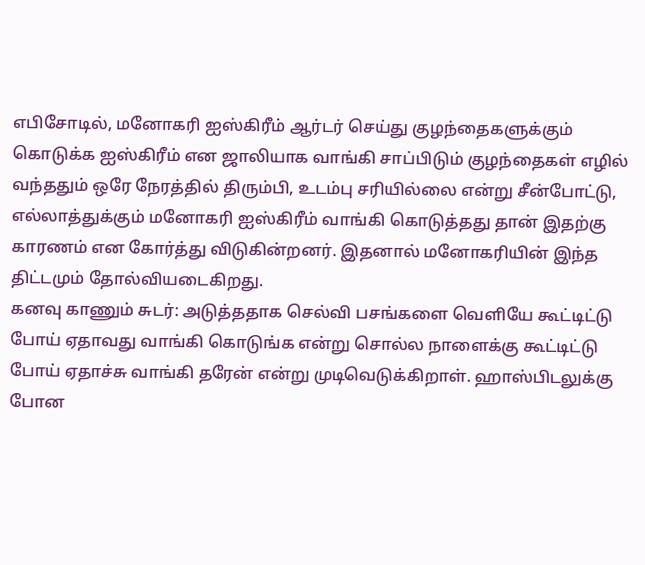எபிசோடில், மனோகரி ஐஸ்கிரீம் ஆர்டர் செய்து குழந்தைகளுக்கும் கொடுக்க ஐஸ்கிரீம் என ஜாலியாக வாங்கி சாப்பிடும் குழந்தைகள் எழில் வந்ததும் ஒரே நேரத்தில் திரும்பி, உடம்பு சரியில்லை என்று சீன்போட்டு, எல்லாத்துக்கும் மனோகரி ஐஸ்கிரீம் வாங்கி கொடுத்தது தான் இதற்கு காரணம் என கோர்த்து விடுகின்றனர். இதனால் மனோகரியின் இந்த திட்டமும் தோல்வியடைகிறது.
கனவு காணும் சுடர்: அடுத்ததாக செல்வி பசங்களை வெளியே கூட்டிட்டு போய் ஏதாவது வாங்கி கொடுங்க என்று சொல்ல நாளைக்கு கூட்டிட்டு போய் ஏதாச்சு வாங்கி தரேன் என்று முடிவெடுக்கிறாள். ஹாஸ்பிடலுக்கு போன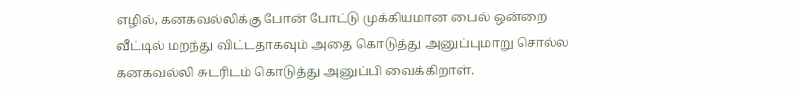எழில், கனகவல்லிக்கு போன் போட்டு முக்கியமான பைல் ஒன்றை வீட்டில் மறந்து விட்டதாகவும் அதை கொடுத்து அனுப்புமாறு சொல்ல கனகவல்லி சுடரிடம் கொடுத்து அனுப்பி வைக்கிறாள்.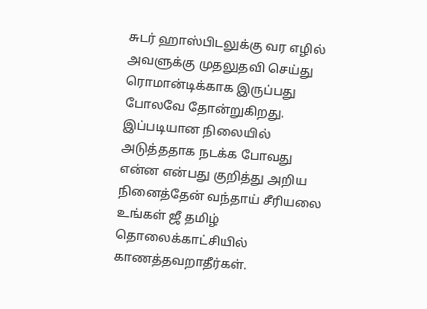சுடர் ஹாஸ்பிடலுக்கு வர எழில் அவளுக்கு முதலுதவி செய்து ரொமான்டிக்காக இருப்பது போலவே தோன்றுகிறது. இப்படியான நிலையில் அடுத்ததாக நடக்க போவது என்ன என்பது குறித்து அறிய நினைத்தேன் வந்தாய் சீரியலை உங்கள் ஜீ தமிழ் தொலைக்காட்சியில் காணத்தவறாதீர்கள்.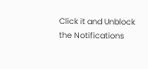Click it and Unblock the Notifications